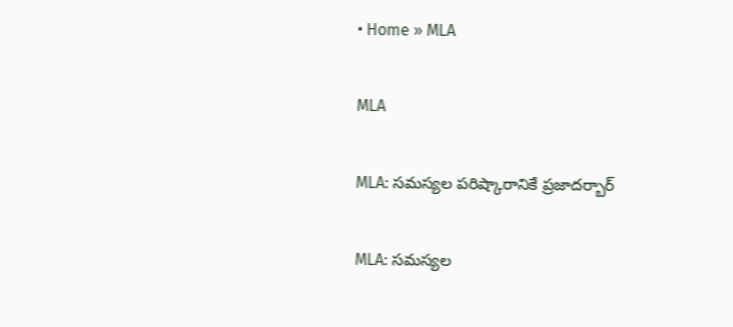• Home » MLA

MLA

MLA: సమస్యల పరిష్కారానికే ప్రజాదర్బార్‌

MLA: సమస్యల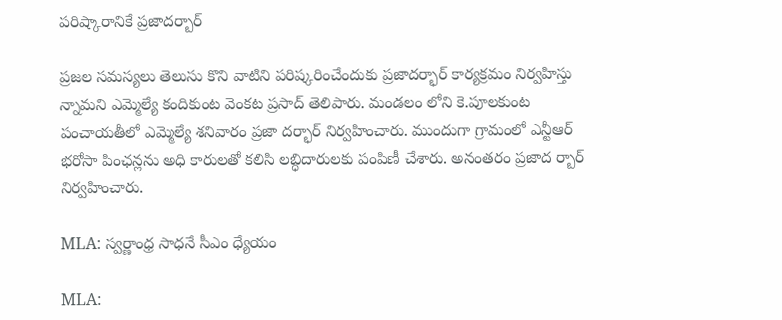పరిష్కారానికే ప్రజాదర్బార్‌

ప్రజల సమస్యలు తెలుసు కొని వాటిని పరిష్కరించేందుకు ప్రజాదర్భార్‌ కార్యక్రమం నిర్వహిస్తు న్నామని ఎమ్మెల్యే కందికుంట వెంకట ప్రసాద్‌ తెలిపారు. మండలం లోని కె.పూలకుంట పంచాయతీలో ఎమ్మెల్యే శనివారం ప్రజా దర్భార్‌ నిర్వహించారు. ముందుగా గ్రామంలో ఎన్టీఆర్‌ భరోసా పింఛన్లను అధి కారులతో కలిసి లబ్ధిదారులకు పంపిణీ చేశారు. అనంతరం ప్రజాద ర్బార్‌ నిర్వహించారు.

MLA: స్వర్ణాంధ్ర సాధనే సీఎం ధ్యేయం

MLA: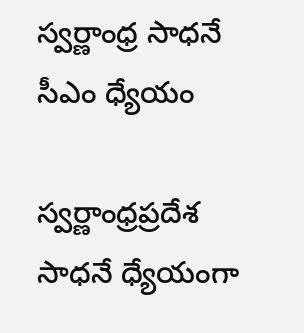స్వర్ణాంధ్ర సాధనే సీఎం ధ్యేయం

స్వర్ణాంధ్రప్రదేశ సాధనే ధ్యేయంగా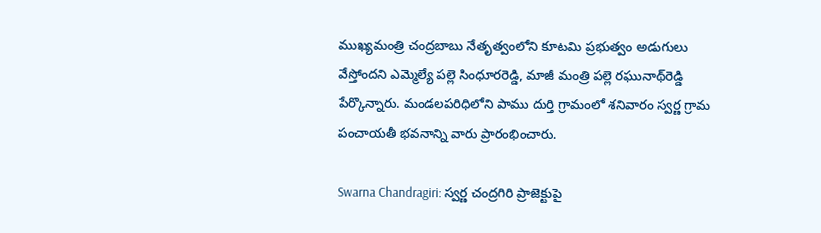ముఖ్యమంత్రి చంద్రబాబు నేతృత్వంలోని కూటమి ప్రభుత్వం అడుగులు వేస్తోందని ఎమ్మెల్యే పల్లె సింధూరరెడ్డి, మాజీ మంత్రి పల్లె రఘునాథ్‌రెడ్డి పేర్కొన్నారు. మండలపరిధిలోని పాము దుర్తి గ్రామంలో శనివారం స్వర్ణ గ్రామ పంచాయతీ భవనాన్ని వారు ప్రారంభించారు.

Swarna Chandragiri: స్వర్ణ చంద్రగిరి ప్రాజెక్టుపై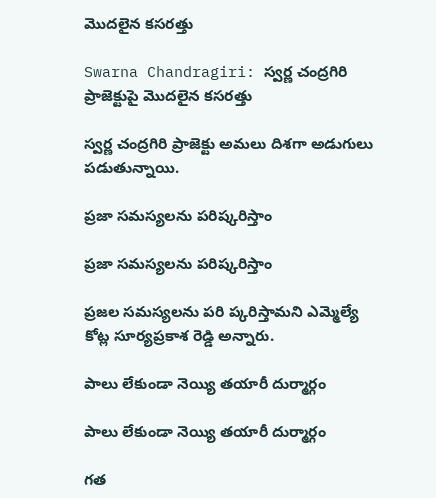మొదలైన కసరత్తు

Swarna Chandragiri: స్వర్ణ చంద్రగిరి ప్రాజెక్టుపై మొదలైన కసరత్తు

స్వర్ణ చంద్రగిరి ప్రాజెక్టు అమలు దిశగా అడుగులు పడుతున్నాయి.

ప్రజా సమస్యలను పరిష్కరిస్తాం

ప్రజా సమస్యలను పరిష్కరిస్తాం

ప్రజల సమస్యలను పరి ప్కరిస్తామని ఎమ్మెల్యే కోట్ల సూర్యప్రకాశ రెడ్డి అన్నారు.

పాలు లేకుండా నెయ్యి తయారీ దుర్మార్గం

పాలు లేకుండా నెయ్యి తయారీ దుర్మార్గం

గత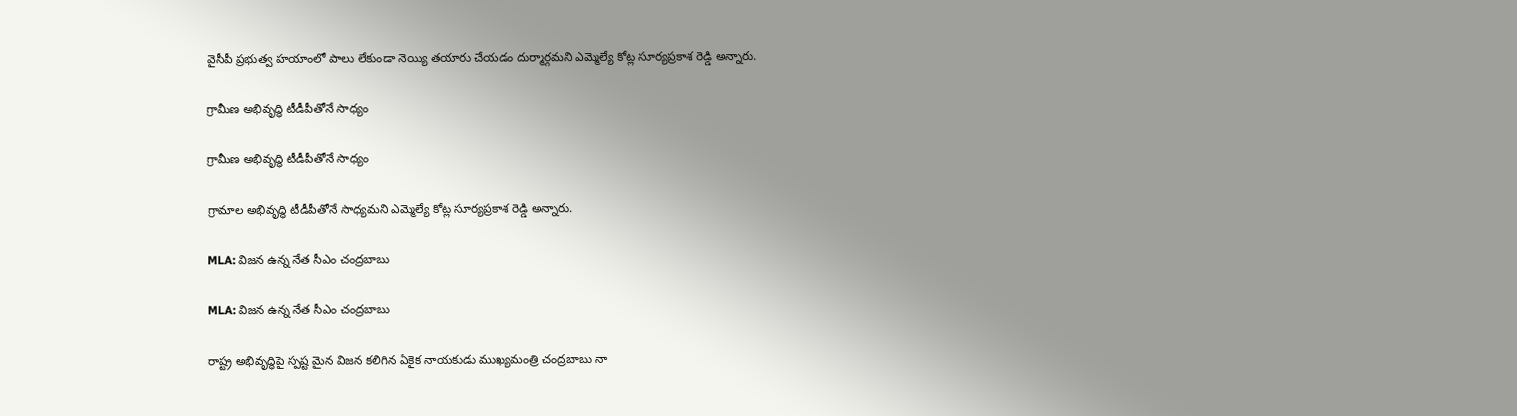వైసీపీ ప్రభుత్వ హయాంలో పాలు లేకుండా నెయ్యి తయారు చేయడం దుర్మార్గమని ఎమ్మెల్యే కోట్ల సూర్యప్రకాశ రెడ్డి అన్నారు.

గ్రామీణ అభివృద్ధి టీడీపీతోనే సాధ్యం

గ్రామీణ అభివృద్ధి టీడీపీతోనే సాధ్యం

గ్రామాల అభివృద్ధి టీడీపీతోనే సాధ్యమని ఎమ్మెల్యే కోట్ల సూర్యప్రకాశ రెడ్డి అన్నారు.

MLA: విజన ఉన్న నేత సీఎం చంద్రబాబు

MLA: విజన ఉన్న నేత సీఎం చంద్రబాబు

రాష్ట్ర అభివృద్ధిపై స్పష్ట మైన విజన కలిగిన ఏకైక నాయకుడు ముఖ్యమంత్రి చంద్రబాబు నా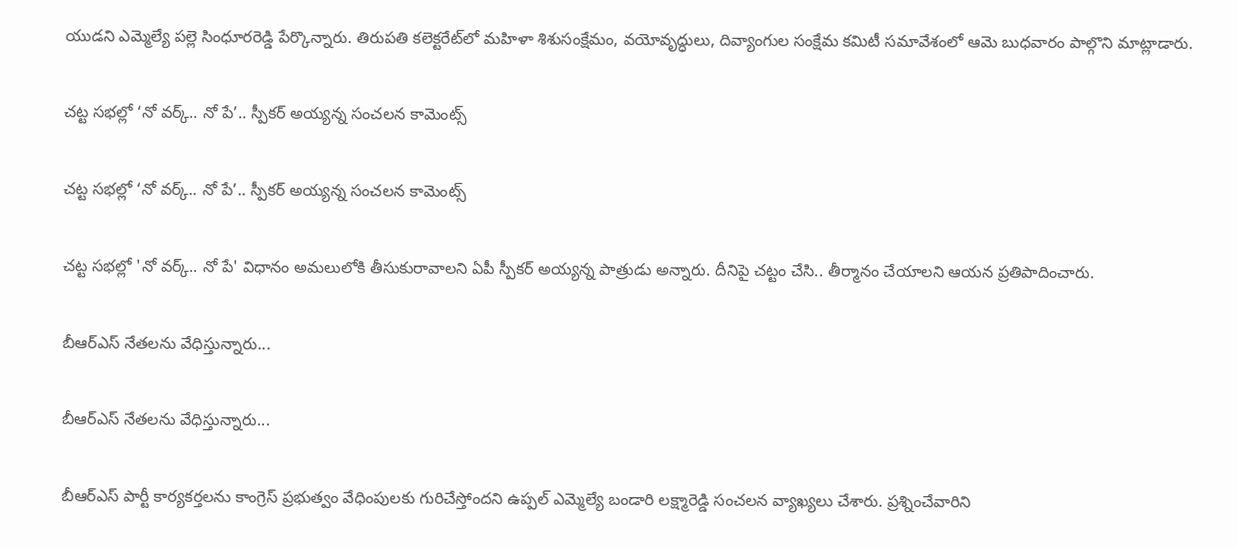యుడని ఎమ్మెల్యే పల్లె సింధూరరెడ్డి పేర్కొన్నారు. తిరుపతి కలెక్టరేట్‌లో మహిళా శిశుసంక్షేమం, వయోవృద్ధులు, దివ్యాంగుల సంక్షేమ కమిటీ సమావేశంలో ఆమె బుధవారం పాల్గొని మాట్లాడారు.

చట్ట సభల్లో ‘నో వర్క్.. నో పే’.. స్పీకర్ అయ్యన్న సంచలన కామెంట్స్

చట్ట సభల్లో ‘నో వర్క్.. నో పే’.. స్పీకర్ అయ్యన్న సంచలన కామెంట్స్

చట్ట సభల్లో 'నో వర్క్.. నో పే' విధానం అమలులోకి తీసుకురావాలని ఏపీ స్పీకర్ అయ్యన్న పాత్రుడు అన్నారు. దీనిపై చట్టం చేసి.. తీర్మానం చేయాలని ఆయన ప్రతిపాదించారు.

బీఆర్‌ఎస్‌ నేతలను వేధిస్తున్నారు...

బీఆర్‌ఎస్‌ నేతలను వేధిస్తున్నారు...

బీఆర్ఎస్ పార్టీ కార్యకర్తలను కాంగ్రెస్ ప్రభుత్వం వేధింపులకు గురిచేస్తోందని ఉప్పల్‌ ఎమ్మెల్యే బండారి లక్ష్మారెడ్డి సంచలన వ్యాఖ్యలు చేశారు. ప్రశ్నించేవారిని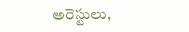అరెస్టులు,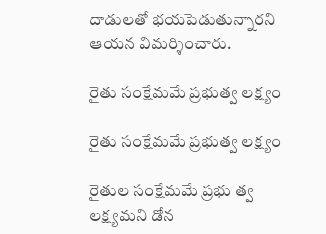దాడులతో భయపెడుతున్నారని ఆయన విమర్శించారు.

రైతు సంక్షేమమే ప్రభుత్వ లక్ష్యం

రైతు సంక్షేమమే ప్రభుత్వ లక్ష్యం

రైతుల సంక్షేమమే ప్రభు త్వ లక్ష్యమని డోన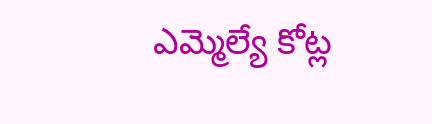ఎమ్మెల్యే కోట్ల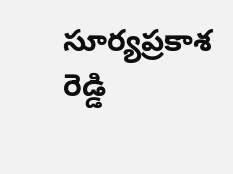సూర్యప్రకాశ రెడ్డి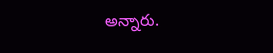అన్నారు.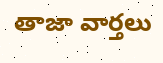తాజా వార్తలు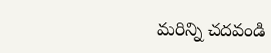మరిన్ని చదవండి